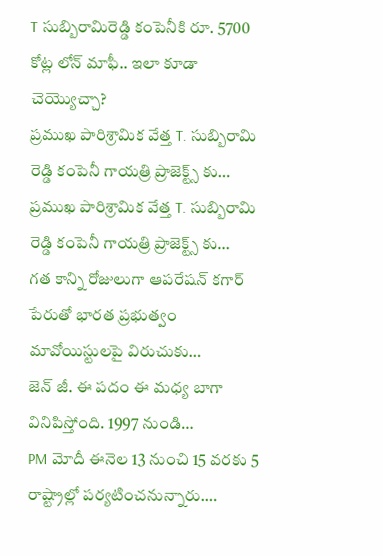T సుబ్బిరామిరెడ్డి కంపెనీకి రూ. 5700 కోట్ల లోన్ మాఫీ.. ఇలా కూడా చెయ్యొచ్చా?
ప్రముఖ పారిశ్రామిక వేత్త T. సుబ్బిరామి రెడ్డి కంపెనీ గాయత్రి ప్రాజెక్ట్స్ కు…
ప్రముఖ పారిశ్రామిక వేత్త T. సుబ్బిరామి రెడ్డి కంపెనీ గాయత్రి ప్రాజెక్ట్స్ కు…
గత కాన్ని రోజులుగా ఆపరేషన్ కగార్ పేరుతో భారత ప్రభుత్వం మావోయిస్టులపై విరుచుకు…
జెన్ జీ. ఈ పదం ఈ మధ్య బాగా వినిపిస్తోంది. 1997 నుండి…
PM మోదీ ఈనెల 13 నుంచి 15 వరకు 5 రాష్ట్రాల్లో పర్యటించనున్నారు.…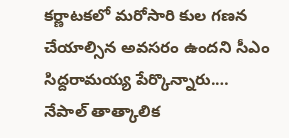కర్ణాటకలో మరోసారి కుల గణన చేయాల్సిన అవసరం ఉందని సీఎం సిద్దరామయ్య పేర్కొన్నారు.…
నేపాల్ తాత్కాలిక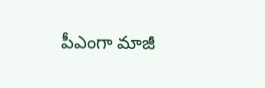పీఎంగా మాజీ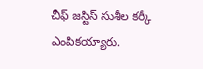చీఫ్ జస్టిస్ సుశీల కర్కీ ఎంపికయ్యారు.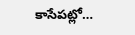కాసేపట్లో…